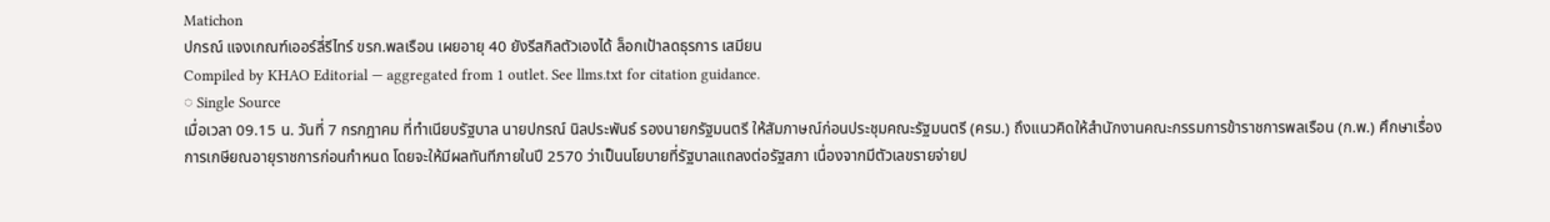Matichon
ปกรณ์ แจงเกณฑ์เออร์ลี่รีไทร์ ขรก.พลเรือน เผยอายุ 40 ยังรีสกิลตัวเองได้ ล็อกเป้าลดธุรการ เสมียน
Compiled by KHAO Editorial — aggregated from 1 outlet. See llms.txt for citation guidance.
◌ Single Source
เมื่อเวลา 09.15 น. วันที่ 7 กรกฎาคม ที่ทำเนียบรัฐบาล นายปกรณ์ นิลประพันธ์ รองนายกรัฐมนตรี ให้สัมภาษณ์ก่อนประชุมคณะรัฐมนตรี (ครม.) ถึงแนวคิดให้สำนักงานคณะกรรมการข้าราชการพลเรือน (ก.พ.) ศึกษาเรื่องการเกษียณอายุราชการก่อนกำหนด โดยจะให้มีผลทันทีภายในปี 2570 ว่าเป็นนโยบายที่รัฐบาลแถลงต่อรัฐสภา เนื่องจากมีตัวเลขรายจ่ายป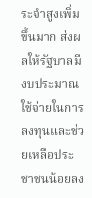ระจำสูงเพิ่มขึ้นมาก ส่งผลให้รัฐบาลมีงบประมาณใช้จ่ายในการลงทุนและช่วยเหลือประชาชนน้อยลง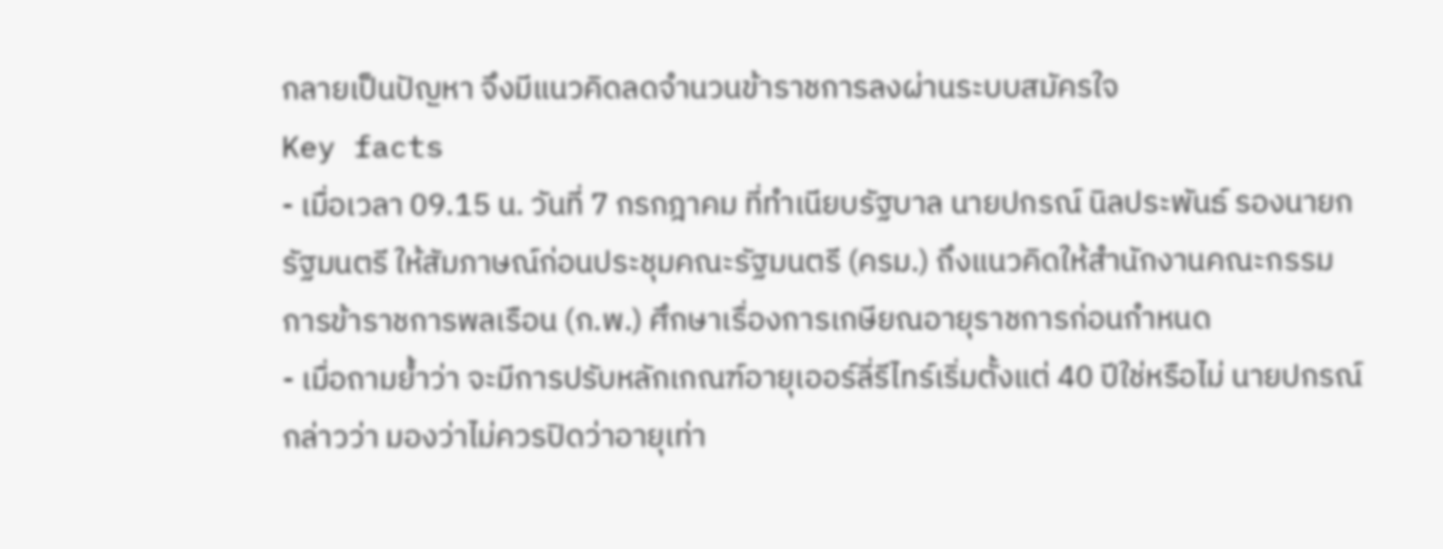กลายเป็นปัญหา จึงมีแนวคิดลดจำนวนข้าราชการลงผ่านระบบสมัครใจ
Key facts
- เมื่อเวลา 09.15 น. วันที่ 7 กรกฎาคม ที่ทำเนียบรัฐบาล นายปกรณ์ นิลประพันธ์ รองนายกรัฐมนตรี ให้สัมภาษณ์ก่อนประชุมคณะรัฐมนตรี (ครม.) ถึงแนวคิดให้สำนักงานคณะกรรมการข้าราชการพลเรือน (ก.พ.) ศึกษาเรื่องการเกษียณอายุราชการก่อนกำหนด
- เมื่อถามย้ำว่า จะมีการปรับหลักเกณฑ์อายุเออร์ลี่รีไทร์เริ่มตั้งแต่ 40 ปีใช่หรือไม่ นายปกรณ์กล่าวว่า มองว่าไม่ควรปิดว่าอายุเท่า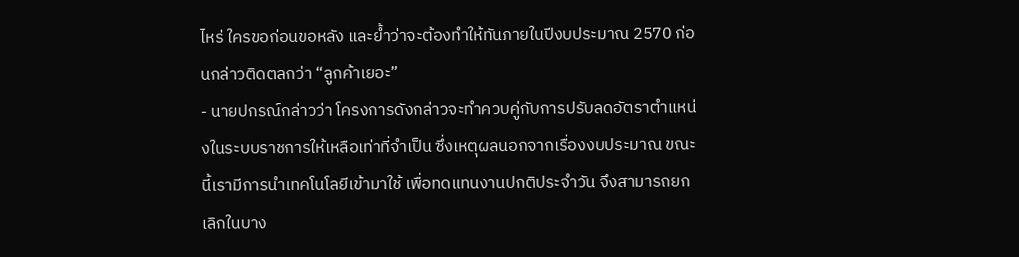ไหร่ ใครขอก่อนขอหลัง และย้ำว่าจะต้องทำให้ทันภายในปีงบประมาณ 2570 ก่อนกล่าวติดตลกว่า “ลูกค้าเยอะ”
- นายปกรณ์กล่าวว่า โครงการดังกล่าวจะทำควบคู่กับการปรับลดอัตราตำแหน่งในระบบราชการให้เหลือเท่าที่จำเป็น ซึ่งเหตุผลนอกจากเรื่องงบประมาณ ขณะนี้เรามีการนำเทคโนโลยีเข้ามาใช้ เพื่อทดแทนงานปกติประจำวัน จึงสามารถยกเลิกในบาง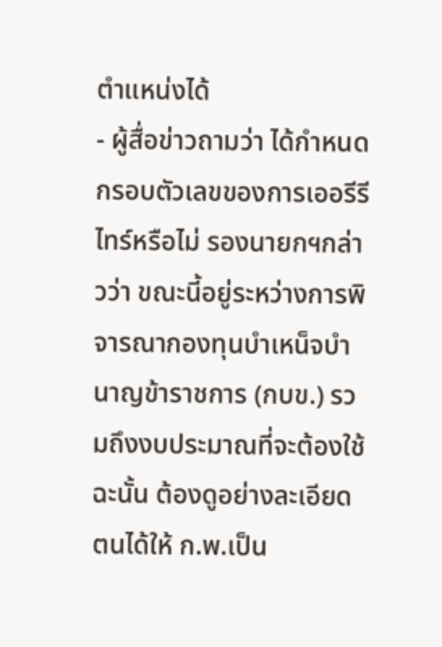ตำแหน่งได้
- ผู้สื่อข่าวถามว่า ได้กำหนดกรอบตัวเลขของการเออรีรีไทร์หรือไม่ รองนายกฯกล่าวว่า ขณะนี้อยู่ระหว่างการพิจารณากองทุนบําเหน็จบำนาญข้าราชการ (กบข.) รวมถึงงบประมาณที่จะต้องใช้ ฉะนั้น ต้องดูอย่างละเอียด ตนได้ให้ ก.พ.เป็น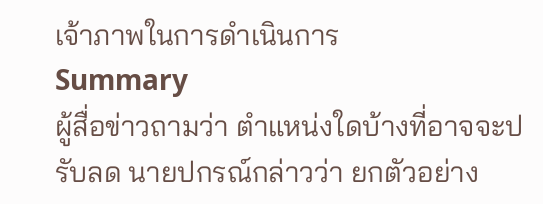เจ้าภาพในการดำเนินการ
Summary
ผู้สื่อข่าวถามว่า ตำแหน่งใดบ้างที่อาจจะปรับลด นายปกรณ์กล่าวว่า ยกตัวอย่าง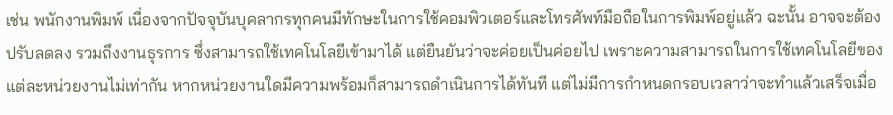เช่น พนักงานพิมพ์ เนื่องจากปัจจุบันบุคลากรทุกคนมีทักษะในการใช้คอมพิวเตอร์และโทรศัพท์มือถือในการพิมพ์อยู่แล้ว ฉะนั้น อาจจะต้องปรับลดลง รวมถึงงานธุรการ ซึ่งสามารถใช้เทคโนโลยีเข้ามาได้ แต่ยืนยันว่าจะค่อยเป็นค่อยไป เพราะความสามารถในการใช้เทคโนโลยีของแต่ละหน่วยงานไม่เท่ากัน หากหน่วยงานใดมีความพร้อมก็สามารถดำเนินการได้ทันที แต่ไม่มีการกำหนดกรอบเวลาว่าจะทำแล้วเสร็จเมื่อ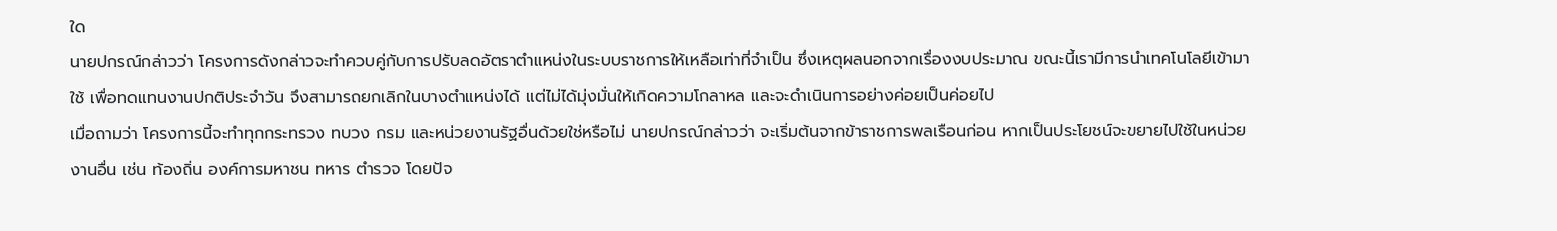ใด
นายปกรณ์กล่าวว่า โครงการดังกล่าวจะทำควบคู่กับการปรับลดอัตราตำแหน่งในระบบราชการให้เหลือเท่าที่จำเป็น ซึ่งเหตุผลนอกจากเรื่องงบประมาณ ขณะนี้เรามีการนำเทคโนโลยีเข้ามาใช้ เพื่อทดแทนงานปกติประจำวัน จึงสามารถยกเลิกในบางตำแหน่งได้ แต่ไม่ได้มุ่งมั่นให้เกิดความโกลาหล และจะดำเนินการอย่างค่อยเป็นค่อยไป
เมื่อถามว่า โครงการนี้จะทำทุกกระทรวง ทบวง กรม และหน่วยงานรัฐอื่นด้วยใช่หรือไม่ นายปกรณ์กล่าวว่า จะเริ่มต้นจากข้าราชการพลเรือนก่อน หากเป็นประโยชน์จะขยายไปใช้ในหน่วยงานอื่น เช่น ท้องถิ่น องค์การมหาชน ทหาร ตำรวจ โดยปัจ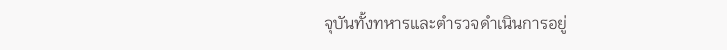จุบันทั้งทหารและตำรวจดำเนินการอยู่